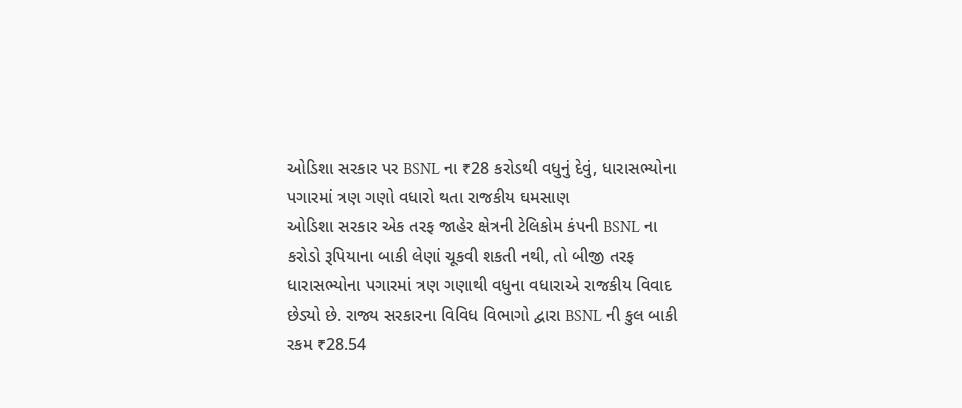ઓડિશા સરકાર પર BSNL ના ₹28 કરોડથી વધુનું દેવું, ધારાસભ્યોના પગારમાં ત્રણ ગણો વધારો થતા રાજકીય ઘમસાણ
ઓડિશા સરકાર એક તરફ જાહેર ક્ષેત્રની ટેલિકોમ કંપની BSNL ના કરોડો રૂપિયાના બાકી લેણાં ચૂકવી શકતી નથી, તો બીજી તરફ ધારાસભ્યોના પગારમાં ત્રણ ગણાથી વધુના વધારાએ રાજકીય વિવાદ છેડ્યો છે. રાજ્ય સરકારના વિવિધ વિભાગો દ્વારા BSNL ની કુલ બાકી રકમ ₹28.54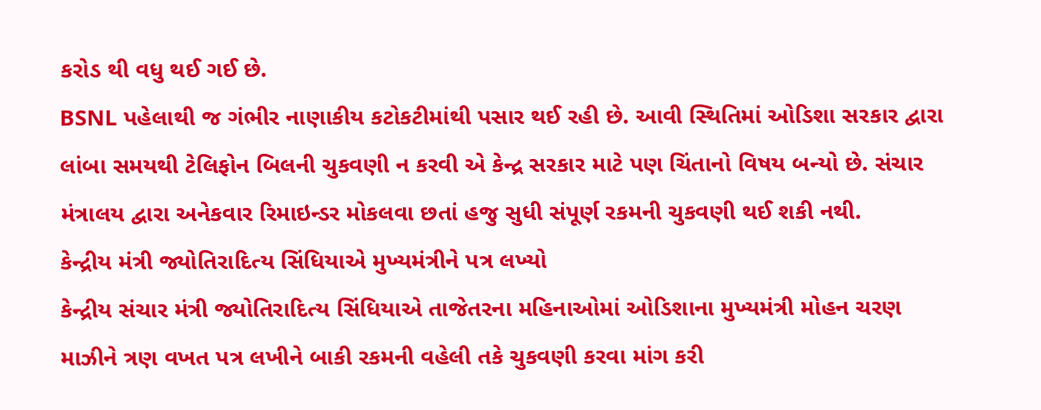કરોડ થી વધુ થઈ ગઈ છે.
BSNL પહેલાથી જ ગંભીર નાણાકીય કટોકટીમાંથી પસાર થઈ રહી છે. આવી સ્થિતિમાં ઓડિશા સરકાર દ્વારા લાંબા સમયથી ટેલિફોન બિલની ચુકવણી ન કરવી એ કેન્દ્ર સરકાર માટે પણ ચિંતાનો વિષય બન્યો છે. સંચાર મંત્રાલય દ્વારા અનેકવાર રિમાઇન્ડર મોકલવા છતાં હજુ સુધી સંપૂર્ણ રકમની ચુકવણી થઈ શકી નથી.
કેન્દ્રીય મંત્રી જ્યોતિરાદિત્ય સિંધિયાએ મુખ્યમંત્રીને પત્ર લખ્યો
કેન્દ્રીય સંચાર મંત્રી જ્યોતિરાદિત્ય સિંધિયાએ તાજેતરના મહિનાઓમાં ઓડિશાના મુખ્યમંત્રી મોહન ચરણ માઝીને ત્રણ વખત પત્ર લખીને બાકી રકમની વહેલી તકે ચુકવણી કરવા માંગ કરી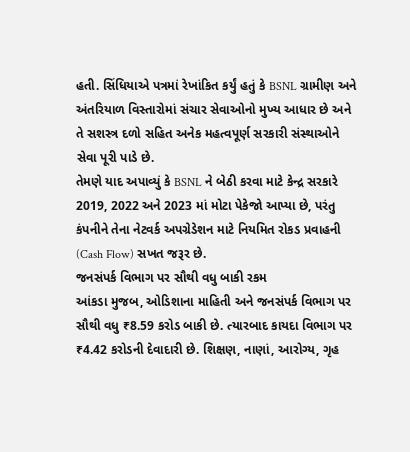હતી. સિંધિયાએ પત્રમાં રેખાંકિત કર્યું હતું કે BSNL ગ્રામીણ અને અંતરિયાળ વિસ્તારોમાં સંચાર સેવાઓનો મુખ્ય આધાર છે અને તે સશસ્ત્ર દળો સહિત અનેક મહત્વપૂર્ણ સરકારી સંસ્થાઓને સેવા પૂરી પાડે છે.
તેમણે યાદ અપાવ્યું કે BSNL ને બેઠી કરવા માટે કેન્દ્ર સરકારે 2019, 2022 અને 2023 માં મોટા પેકેજો આપ્યા છે, પરંતુ કંપનીને તેના નેટવર્ક અપગ્રેડેશન માટે નિયમિત રોકડ પ્રવાહની (Cash Flow) સખત જરૂર છે.
જનસંપર્ક વિભાગ પર સૌથી વધુ બાકી રકમ
આંકડા મુજબ, ઓડિશાના માહિતી અને જનસંપર્ક વિભાગ પર સૌથી વધુ ₹8.59 કરોડ બાકી છે. ત્યારબાદ કાયદા વિભાગ પર ₹4.42 કરોડની દેવાદારી છે. શિક્ષણ, નાણાં, આરોગ્ય, ગૃહ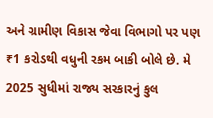અને ગ્રામીણ વિકાસ જેવા વિભાગો પર પણ ₹1 કરોડથી વધુની રકમ બાકી બોલે છે. મે 2025 સુધીમાં રાજ્ય સરકારનું કુલ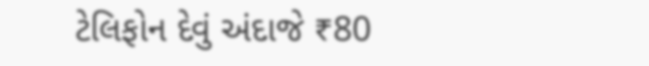ટેલિફોન દેવું અંદાજે ₹80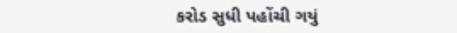કરોડ સુધી પહોંચી ગયું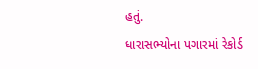હતું.
ધારાસભ્યોના પગારમાં રેકોર્ડ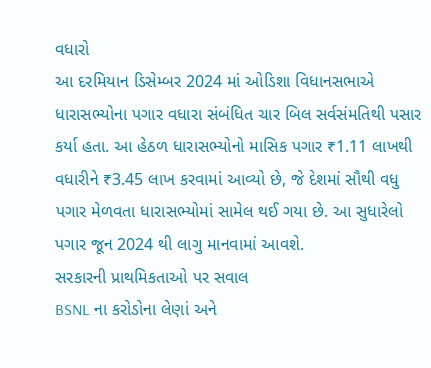વધારો
આ દરમિયાન ડિસેમ્બર 2024 માં ઓડિશા વિધાનસભાએ ધારાસભ્યોના પગાર વધારા સંબંધિત ચાર બિલ સર્વસંમતિથી પસાર કર્યા હતા. આ હેઠળ ધારાસભ્યોનો માસિક પગાર ₹1.11 લાખથી વધારીને ₹3.45 લાખ કરવામાં આવ્યો છે, જે દેશમાં સૌથી વધુ પગાર મેળવતા ધારાસભ્યોમાં સામેલ થઈ ગયા છે. આ સુધારેલો પગાર જૂન 2024 થી લાગુ માનવામાં આવશે.
સરકારની પ્રાથમિકતાઓ પર સવાલ
BSNL ના કરોડોના લેણાં અને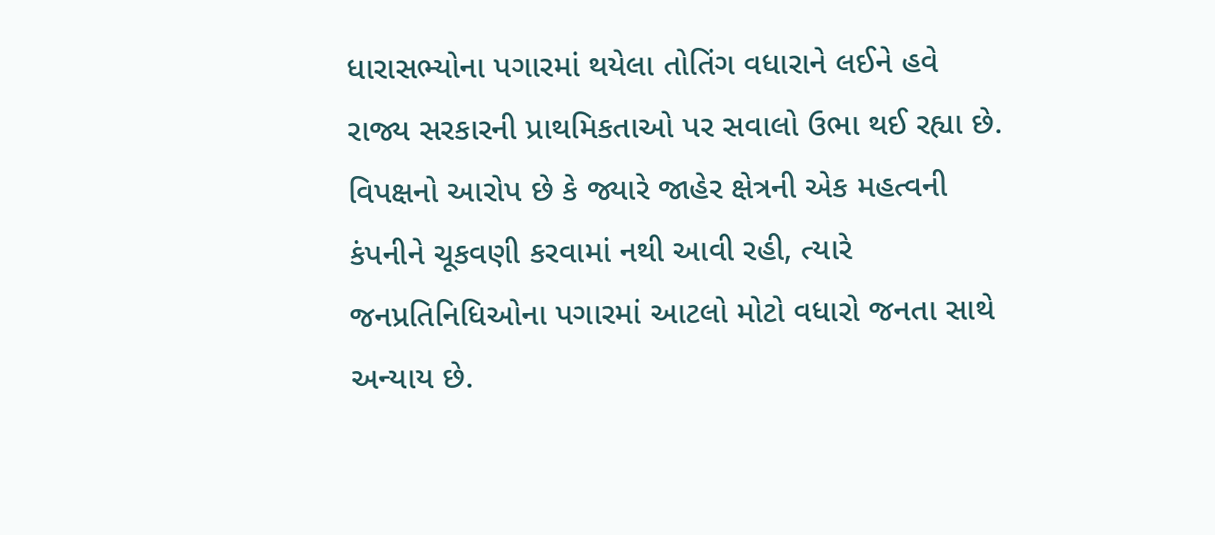ધારાસભ્યોના પગારમાં થયેલા તોતિંગ વધારાને લઈને હવે રાજ્ય સરકારની પ્રાથમિકતાઓ પર સવાલો ઉભા થઈ રહ્યા છે. વિપક્ષનો આરોપ છે કે જ્યારે જાહેર ક્ષેત્રની એક મહત્વની કંપનીને ચૂકવણી કરવામાં નથી આવી રહી, ત્યારે જનપ્રતિનિધિઓના પગારમાં આટલો મોટો વધારો જનતા સાથે અન્યાય છે.